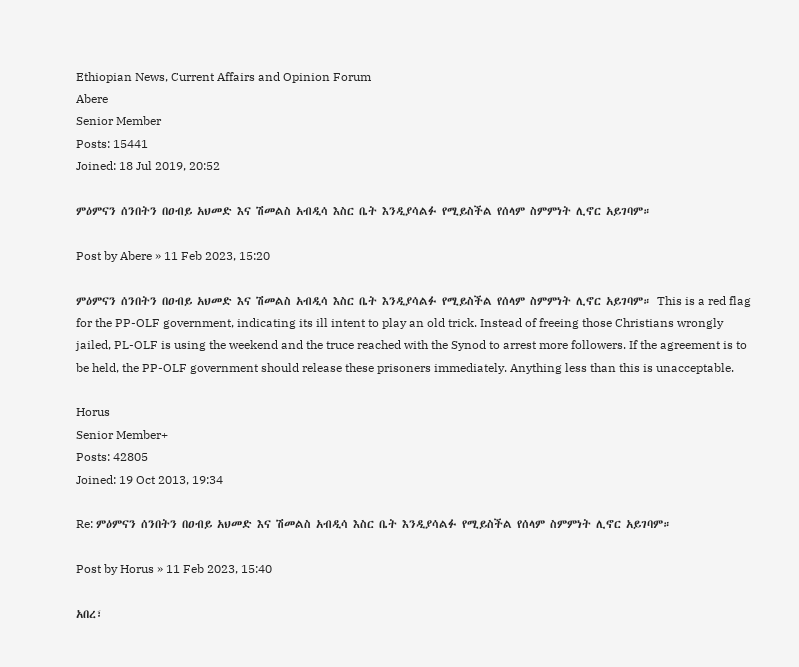Ethiopian News, Current Affairs and Opinion Forum
Abere
Senior Member
Posts: 15441
Joined: 18 Jul 2019, 20:52

ምዕምናን ሰንበትን በዐብይ አህመድ እና ሽመልስ አብዲሳ እስር ቤት እንዲያሳልፉ የሚይስችል የሰላም ስምምነት ሊኖር አይገባም።

Post by Abere » 11 Feb 2023, 15:20

ምዕምናን ሰንበትን በዐብይ አህመድ እና ሽመልስ አብዲሳ እስር ቤት እንዲያሳልፉ የሚይስችል የሰላም ስምምነት ሊኖር አይገባም። This is a red flag for the PP-OLF government, indicating its ill intent to play an old trick. Instead of freeing those Christians wrongly jailed, PL-OLF is using the weekend and the truce reached with the Synod to arrest more followers. If the agreement is to be held, the PP-OLF government should release these prisoners immediately. Anything less than this is unacceptable.

Horus
Senior Member+
Posts: 42805
Joined: 19 Oct 2013, 19:34

Re: ምዕምናን ሰንበትን በዐብይ አህመድ እና ሽመልስ አብዲሳ እስር ቤት እንዲያሳልፉ የሚይስችል የሰላም ስምምነት ሊኖር አይገባም።

Post by Horus » 11 Feb 2023, 15:40

አበረ፣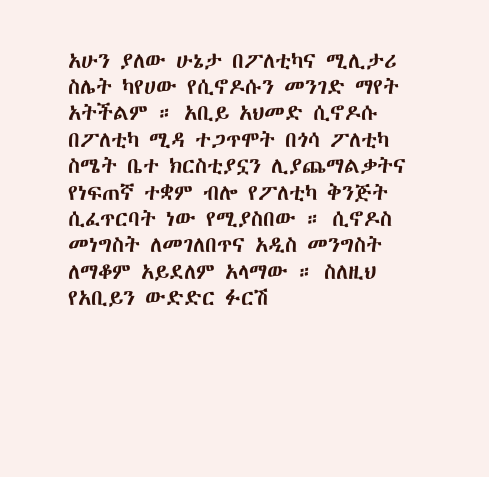አሁን ያለው ሁኔታ በፖለቲካና ሚሊታሪ ስሌት ካየሀው የሲኖዶሱን መንገድ ማየት አትችልም ። አቢይ አህመድ ሲኖዶሱ በፖለቲካ ሚዳ ተጋጥሞት በጎሳ ፖለቲካ ስሜት ቤተ ክርስቲያኗን ሊያጨማልቃትና የነፍጠኛ ተቋም ብሎ የፖለቲካ ቅንጅት ሲፈጥርባት ነው የሚያስበው ። ሲኖዶስ መነግስት ለመገለበጥና አዲስ መንግስት ለማቆም አይደለም አላማው ። ስለዚህ የአቢይን ውድድር ፉርሽ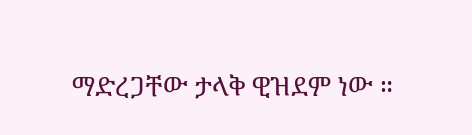ማድረጋቸው ታላቅ ዊዝደም ነው ።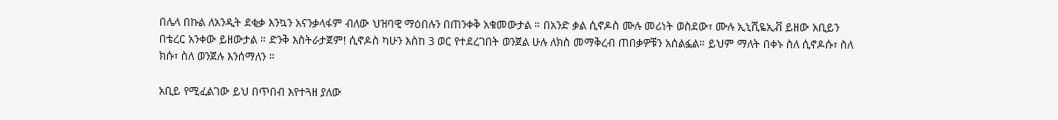በሌላ በኩል ለአንዲት ደቂቃ እንኳን አናንቃላፋም ብለው ህዝባዊ ማዕበሉን በጠንቀቅ አቁመውታል ። በአንድ ቃል ሲኖዶስ ሙሉ መሪነት ወስደው፣ ሙሉ ኢኒሺዬኢቭ ይዘው አቢይን በቴረር አንቀው ይዘውታል ። ድንቅ እስትራታጀም! ሲኖዶስ ካሁን እስከ 3 ወር የተደረገበት ወንጀል ሁሉ ለክስ መማቅረብ ጠበቃዎቹን አሰልፏል። ይህም ማለት በቀኑ ስለ ሲኖዶሱ፣ ስለ ክሱ፣ ስለ ወንጀሉ እንሰማለን ።

አቢይ የሚፈልገው ይህ በጥበብ እየተጓዘ ያለው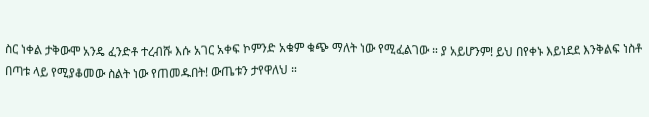ስር ነቀል ታቅውሞ አንዴ ፈንድቶ ተረብሹ እሱ አገር አቀፍ ኮምንድ አቁም ቁጭ ማለት ነው የሚፈልገው ። ያ አይሆንም! ይህ በየቀኑ እይነደደ እንቅልፍ ነስቶ በጣቱ ላይ የሚያቆመው ስልት ነው የጠመዱበት! ውጤቱን ታየዋለህ ።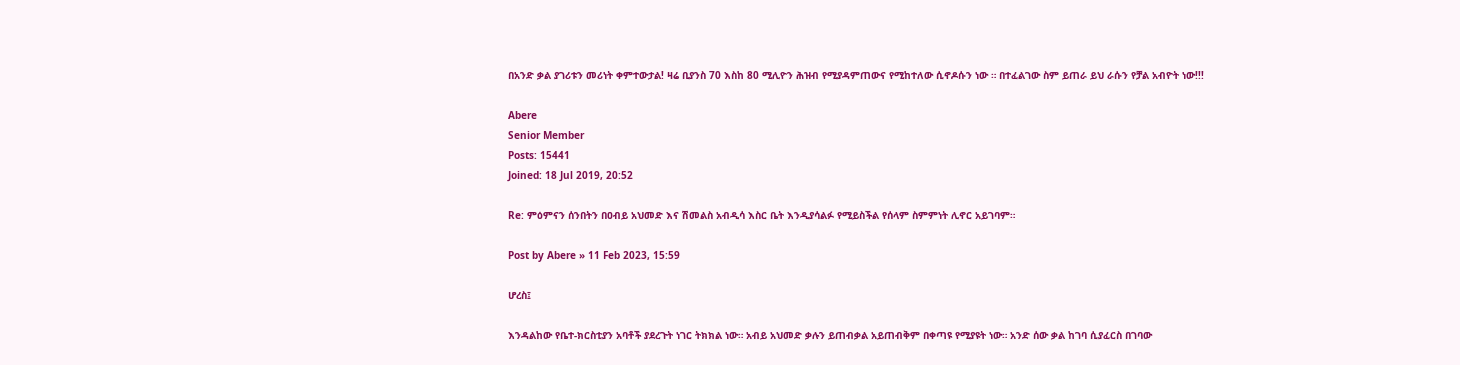በአንድ ቃል ያገሪቱን መሪነት ቀምተውታል! ዛሬ ቢያንስ 70 እስከ 80 ሚሊዮን ሕዝብ የሚያዳምጠውና የሚከተለው ሲኖዶሱን ነው ። በተፈልገው ስም ይጠራ ይህ ራሱን የቻል አብዮት ነው!!!

Abere
Senior Member
Posts: 15441
Joined: 18 Jul 2019, 20:52

Re: ምዕምናን ሰንበትን በዐብይ አህመድ እና ሽመልስ አብዲሳ እስር ቤት እንዲያሳልፉ የሚይስችል የሰላም ስምምነት ሊኖር አይገባም።

Post by Abere » 11 Feb 2023, 15:59

ሆረስ፤

እንዳልከው የቤተ-ክርስቲያን አባቶች ያደረጉት ነገር ትክክል ነው። አብይ አህመድ ቃሉን ይጠብቃል አይጠብቅም በቀጣዩ የሚያዩት ነው። አንድ ሰው ቃል ከገባ ሲያፈርስ በገባው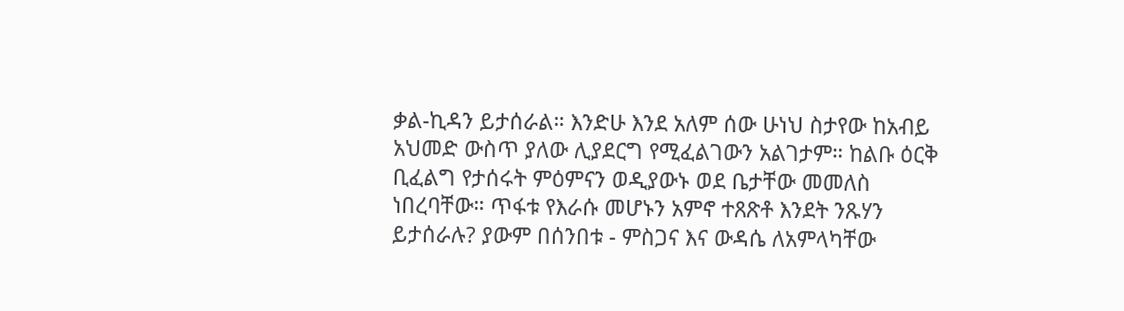ቃል-ኪዳን ይታሰራል። እንድሁ እንደ አለም ሰው ሁነህ ስታየው ከአብይ አህመድ ውስጥ ያለው ሊያደርግ የሚፈልገውን አልገታም። ከልቡ ዕርቅ ቢፈልግ የታሰሩት ምዕምናን ወዲያውኑ ወደ ቤታቸው መመለስ ነበረባቸው። ጥፋቱ የእራሱ መሆኑን አምኖ ተጸጽቶ እንደት ንጹሃን ይታሰራሉ? ያውም በሰንበቱ - ምስጋና እና ውዳሴ ለአምላካቸው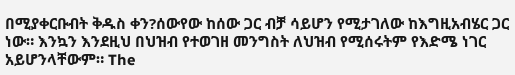በሚያቀርቡብት ቅዱስ ቀን?ሰውየው ከሰው ጋር ብቻ ሳይሆን የሚታገለው ከእግዚአብሄር ጋር ነው። እንኳን እንደዚህ በህዝብ የተወገዘ መንግስት ለህዝብ የሚሰሩትም የእድሜ ነገር አይሆንላቸውም። The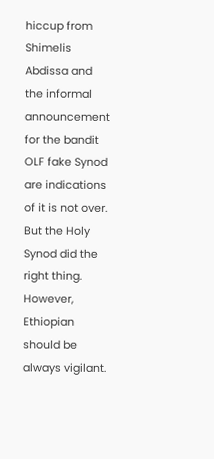hiccup from Shimelis Abdissa and the informal announcement for the bandit OLF fake Synod are indications of it is not over. But the Holy Synod did the right thing. However, Ethiopian should be always vigilant.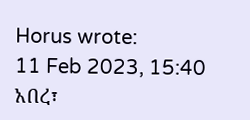Horus wrote:
11 Feb 2023, 15:40
አበረ፣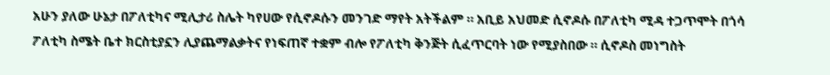አሁን ያለው ሁኔታ በፖለቲካና ሚሊታሪ ስሌት ካየሀው የሲኖዶሱን መንገድ ማየት አትችልም ። አቢይ አህመድ ሲኖዶሱ በፖለቲካ ሚዳ ተጋጥሞት በጎሳ ፖለቲካ ስሜት ቤተ ክርስቲያኗን ሊያጨማልቃትና የነፍጠኛ ተቋም ብሎ የፖለቲካ ቅንጅት ሲፈጥርባት ነው የሚያስበው ። ሲኖዶስ መነግስት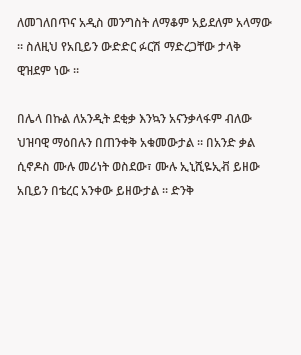ለመገለበጥና አዲስ መንግስት ለማቆም አይደለም አላማው ። ስለዚህ የአቢይን ውድድር ፉርሽ ማድረጋቸው ታላቅ ዊዝደም ነው ።

በሌላ በኩል ለአንዲት ደቂቃ እንኳን አናንቃላፋም ብለው ህዝባዊ ማዕበሉን በጠንቀቅ አቁመውታል ። በአንድ ቃል ሲኖዶስ ሙሉ መሪነት ወስደው፣ ሙሉ ኢኒሺዬኢቭ ይዘው አቢይን በቴረር አንቀው ይዘውታል ። ድንቅ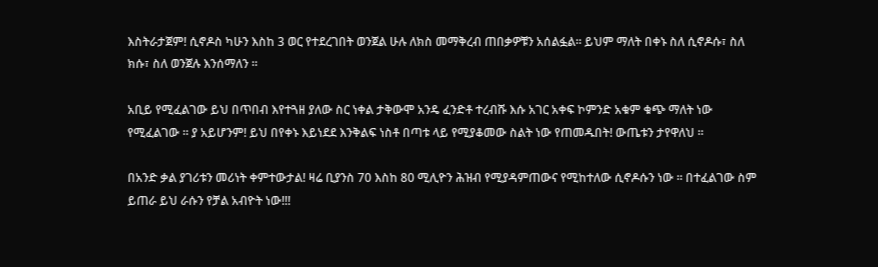እስትራታጀም! ሲኖዶስ ካሁን እስከ 3 ወር የተደረገበት ወንጀል ሁሉ ለክስ መማቅረብ ጠበቃዎቹን አሰልፏል። ይህም ማለት በቀኑ ስለ ሲኖዶሱ፣ ስለ ክሱ፣ ስለ ወንጀሉ እንሰማለን ።

አቢይ የሚፈልገው ይህ በጥበብ እየተጓዘ ያለው ስር ነቀል ታቅውሞ አንዴ ፈንድቶ ተረብሹ እሱ አገር አቀፍ ኮምንድ አቁም ቁጭ ማለት ነው የሚፈልገው ። ያ አይሆንም! ይህ በየቀኑ እይነደደ እንቅልፍ ነስቶ በጣቱ ላይ የሚያቆመው ስልት ነው የጠመዱበት! ውጤቱን ታየዋለህ ።

በአንድ ቃል ያገሪቱን መሪነት ቀምተውታል! ዛሬ ቢያንስ 70 እስከ 80 ሚሊዮን ሕዝብ የሚያዳምጠውና የሚከተለው ሲኖዶሱን ነው ። በተፈልገው ስም ይጠራ ይህ ራሱን የቻል አብዮት ነው!!!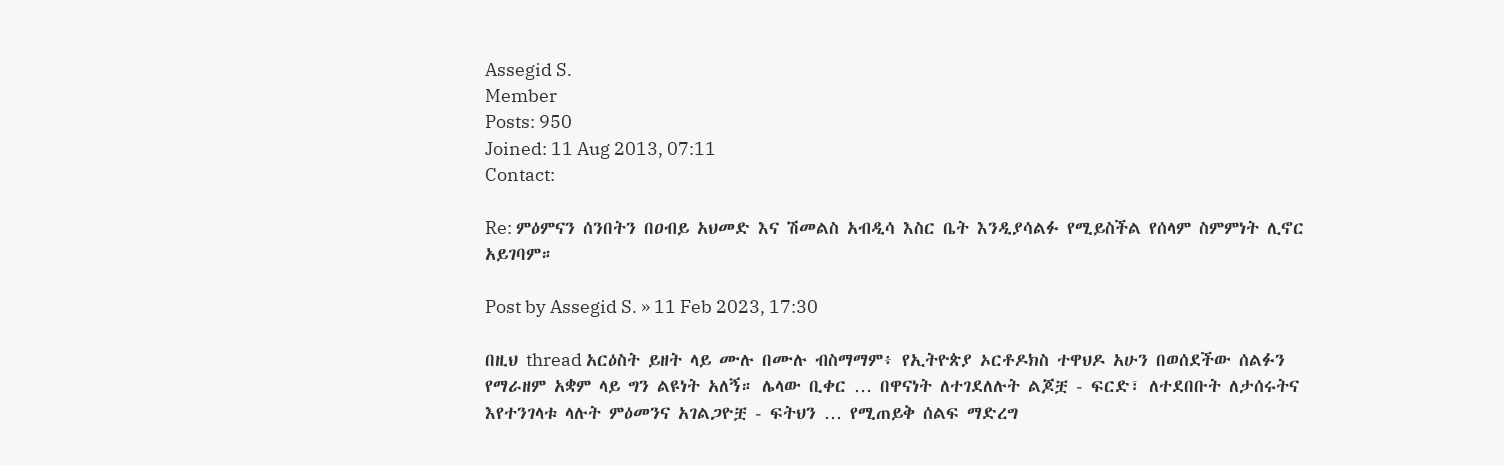Assegid S.
Member
Posts: 950
Joined: 11 Aug 2013, 07:11
Contact:

Re: ምዕምናን ሰንበትን በዐብይ አህመድ እና ሽመልስ አብዲሳ እስር ቤት እንዲያሳልፉ የሚይስችል የሰላም ስምምነት ሊኖር አይገባም።

Post by Assegid S. » 11 Feb 2023, 17:30

በዚህ thread አርዕስት ይዘት ላይ ሙሉ በሙሉ ብስማማም፥ የኢትዮጵያ ኦርቶዶክስ ተዋህዶ አሁን በወሰደችው ሰልፉን የማራዘም አቋም ላይ ግን ልዩነት አለኝ። ሌላው ቢቀር … በዋናነት ለተገደለሉት ልጆቿ - ፍርድ፣ ለተደበቡት ለታሰሩትና እየተንገላቱ ላሉት ምዕመንና አገልጋዮቿ - ፍትህን … የሚጠይቅ ሰልፍ ማድረግ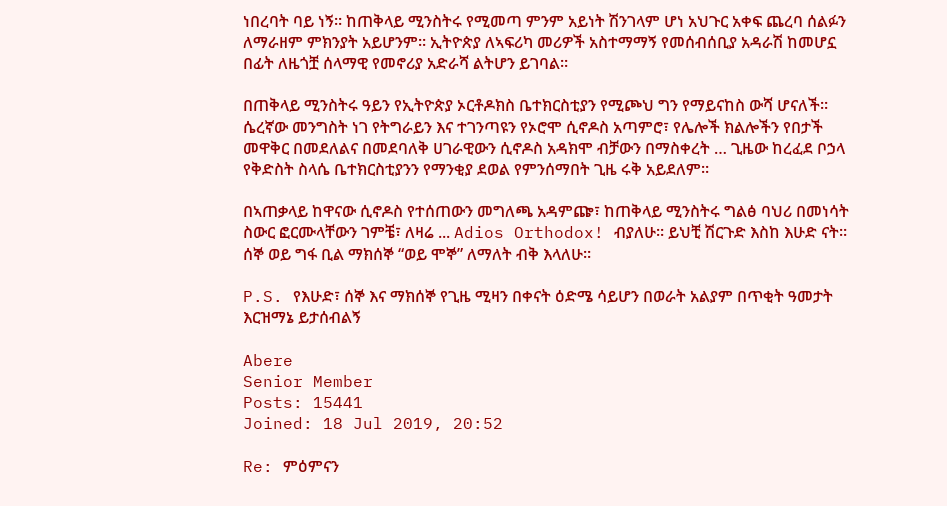ነበረባት ባይ ነኝ። ከጠቅላይ ሚንስትሩ የሚመጣ ምንም አይነት ሽንገላም ሆነ አህጉር አቀፍ ጨረባ ሰልፉን ለማራዘም ምክንያት አይሆንም። ኢትዮጵያ ለኣፍሪካ መሪዎች አስተማማኝ የመሰብሰቢያ አዳራሽ ከመሆኗ በፊት ለዜጎቿ ሰላማዊ የመኖሪያ አድራሻ ልትሆን ይገባል።

በጠቅላይ ሚንስትሩ ዓይን የኢትዮጵያ ኦርቶዶክስ ቤተክርስቲያን የሚጮህ ግን የማይናከስ ውሻ ሆናለች። ሴረኛው መንግስት ነገ የትግራይን እና ተገንጣዩን የኦሮሞ ሲኖዶስ አጣምሮ፣ የሌሎች ክልሎችን የበታች መዋቅር በመደለልና በመደባለቅ ሀገራዊውን ሲኖዶስ አዳክሞ ብቻውን በማስቀረት … ጊዜው ከረፈደ ቦኃላ የቅድስት ስላሴ ቤተክርስቲያንን የማንቂያ ደወል የምንሰማበት ጊዜ ሩቅ አይደለም።

በኣጠቃላይ ከዋናው ሲኖዶስ የተሰጠውን መግለጫ አዳምጬ፣ ከጠቅላይ ሚንስትሩ ግልፅ ባህሪ በመነሳት ስውር ፎርሙላቸውን ገምቼ፣ ለዛሬ ... Adios Orthodox! ብያለሁ። ይህቺ ሽርጉድ እስከ እሁድ ናት። ሰኞ ወይ ግፋ ቢል ማክሰኞ “ወይ ሞኞ” ለማለት ብቅ እላለሁ።

P.S. የእሁድ፣ ሰኞ እና ማክሰኞ የጊዜ ሚዛን በቀናት ዕድሜ ሳይሆን በወራት አልያም በጥቂት ዓመታት እርዝማኔ ይታሰብልኝ

Abere
Senior Member
Posts: 15441
Joined: 18 Jul 2019, 20:52

Re: ምዕምናን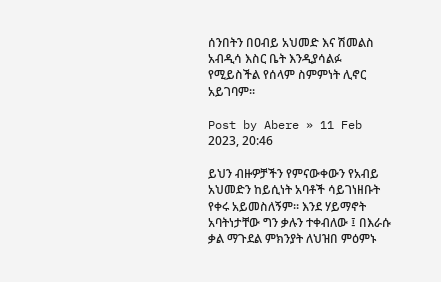ሰንበትን በዐብይ አህመድ እና ሽመልስ አብዲሳ እስር ቤት እንዲያሳልፉ የሚይስችል የሰላም ስምምነት ሊኖር አይገባም።

Post by Abere » 11 Feb 2023, 20:46

ይህን ብዙዎቻችን የምናውቀውን የአብይ አህመድን ከይሲነት አባቶች ሳይገነዘቡት የቀሩ አይመስለኝም። እንደ ሃይማኖት አባትነታቸው ግን ቃሉን ተቀብለው ፤ በእራሱ ቃል ማጉደል ምክንያት ለህዝበ ምዕምኑ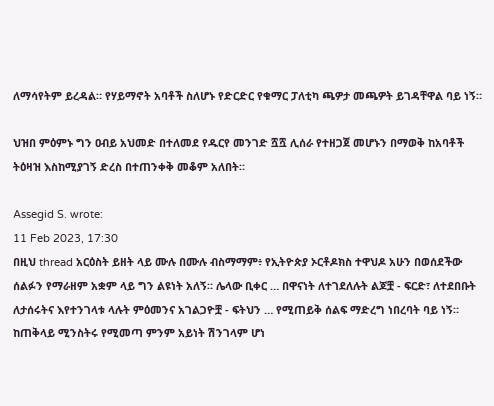ለማሳየትም ይረዳል። የሃይማኖት አባቶች ስለሆኑ የድርድር የቁማር ፓለቲካ ጫዎታ መጫዎት ይገዳቸዋል ባይ ነኝ።

ህዝበ ምዕምኑ ግን ዐብይ አህመድ በተለመደ የዱርየ መንገድ ሿሿ ሊሰራ የተዘጋጀ መሆኑን በማወቅ ከአባቶች ትዕዛዝ እስከሚያገኝ ድረስ በተጠንቀቅ መቆም አለበት።

Assegid S. wrote:
11 Feb 2023, 17:30
በዚህ thread አርዕስት ይዘት ላይ ሙሉ በሙሉ ብስማማም፥ የኢትዮጵያ ኦርቶዶክስ ተዋህዶ አሁን በወሰደችው ሰልፉን የማራዘም አቋም ላይ ግን ልዩነት አለኝ። ሌላው ቢቀር … በዋናነት ለተገደለሉት ልጆቿ - ፍርድ፣ ለተደበቡት ለታሰሩትና እየተንገላቱ ላሉት ምዕመንና አገልጋዮቿ - ፍትህን … የሚጠይቅ ሰልፍ ማድረግ ነበረባት ባይ ነኝ። ከጠቅላይ ሚንስትሩ የሚመጣ ምንም አይነት ሽንገላም ሆነ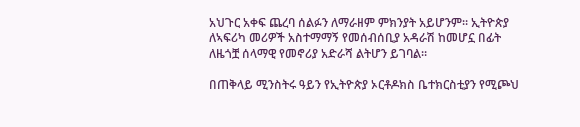አህጉር አቀፍ ጨረባ ሰልፉን ለማራዘም ምክንያት አይሆንም። ኢትዮጵያ ለኣፍሪካ መሪዎች አስተማማኝ የመሰብሰቢያ አዳራሽ ከመሆኗ በፊት ለዜጎቿ ሰላማዊ የመኖሪያ አድራሻ ልትሆን ይገባል።

በጠቅላይ ሚንስትሩ ዓይን የኢትዮጵያ ኦርቶዶክስ ቤተክርስቲያን የሚጮህ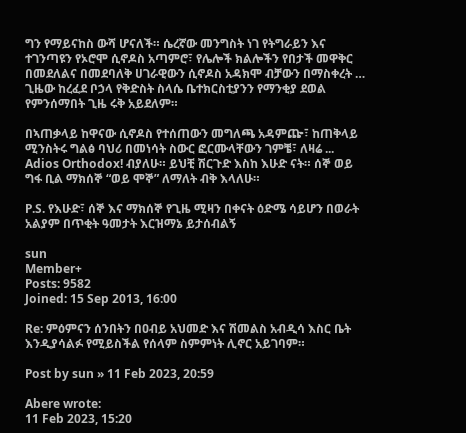ግን የማይናከስ ውሻ ሆናለች። ሴረኛው መንግስት ነገ የትግራይን እና ተገንጣዩን የኦሮሞ ሲኖዶስ አጣምሮ፣ የሌሎች ክልሎችን የበታች መዋቅር በመደለልና በመደባለቅ ሀገራዊውን ሲኖዶስ አዳክሞ ብቻውን በማስቀረት … ጊዜው ከረፈደ ቦኃላ የቅድስት ስላሴ ቤተክርስቲያንን የማንቂያ ደወል የምንሰማበት ጊዜ ሩቅ አይደለም።

በኣጠቃላይ ከዋናው ሲኖዶስ የተሰጠውን መግለጫ አዳምጬ፣ ከጠቅላይ ሚንስትሩ ግልፅ ባህሪ በመነሳት ስውር ፎርሙላቸውን ገምቼ፣ ለዛሬ ... Adios Orthodox! ብያለሁ። ይህቺ ሽርጉድ እስከ እሁድ ናት። ሰኞ ወይ ግፋ ቢል ማክሰኞ “ወይ ሞኞ” ለማለት ብቅ እላለሁ።

P.S. የእሁድ፣ ሰኞ እና ማክሰኞ የጊዜ ሚዛን በቀናት ዕድሜ ሳይሆን በወራት አልያም በጥቂት ዓመታት እርዝማኔ ይታሰብልኝ

sun
Member+
Posts: 9582
Joined: 15 Sep 2013, 16:00

Re: ምዕምናን ሰንበትን በዐብይ አህመድ እና ሽመልስ አብዲሳ እስር ቤት እንዲያሳልፉ የሚይስችል የሰላም ስምምነት ሊኖር አይገባም።

Post by sun » 11 Feb 2023, 20:59

Abere wrote:
11 Feb 2023, 15:20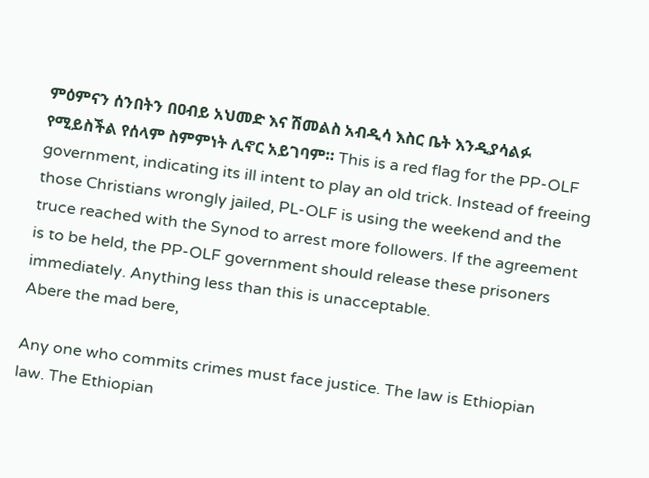ምዕምናን ሰንበትን በዐብይ አህመድ እና ሽመልስ አብዲሳ እስር ቤት እንዲያሳልፉ የሚይስችል የሰላም ስምምነት ሊኖር አይገባም። This is a red flag for the PP-OLF government, indicating its ill intent to play an old trick. Instead of freeing those Christians wrongly jailed, PL-OLF is using the weekend and the truce reached with the Synod to arrest more followers. If the agreement is to be held, the PP-OLF government should release these prisoners immediately. Anything less than this is unacceptable.
Abere the mad bere,

Any one who commits crimes must face justice. The law is Ethiopian law. The Ethiopian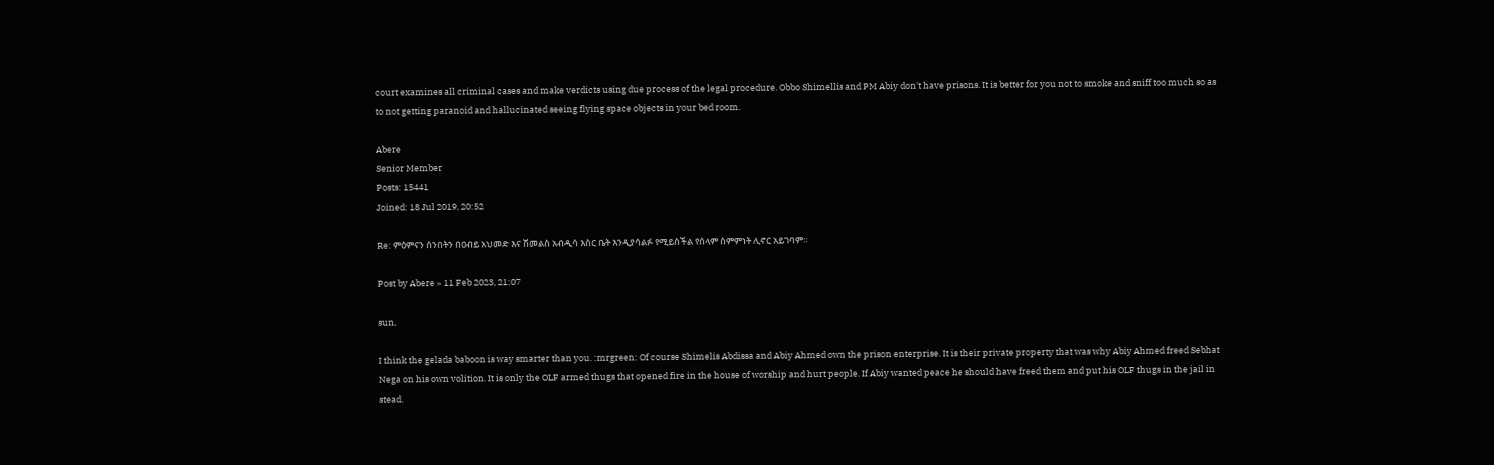court examines all criminal cases and make verdicts using due process of the legal procedure. Obbo Shimellis and PM Abiy don't have prisons. It is better for you not to smoke and sniff too much so as to not getting paranoid and hallucinated seeing flying space objects in your bed room.

Abere
Senior Member
Posts: 15441
Joined: 18 Jul 2019, 20:52

Re: ምዕምናን ሰንበትን በዐብይ አህመድ እና ሽመልስ አብዲሳ እስር ቤት እንዲያሳልፉ የሚይስችል የሰላም ስምምነት ሊኖር አይገባም።

Post by Abere » 11 Feb 2023, 21:07

sun,

I think the gelada baboon is way smarter than you. :mrgreen: Of course Shimelis Abdissa and Abiy Ahmed own the prison enterprise. It is their private property that was why Abiy Ahmed freed Sebhat Nega on his own volition. It is only the OLF armed thugs that opened fire in the house of worship and hurt people. If Abiy wanted peace he should have freed them and put his OLF thugs in the jail in stead.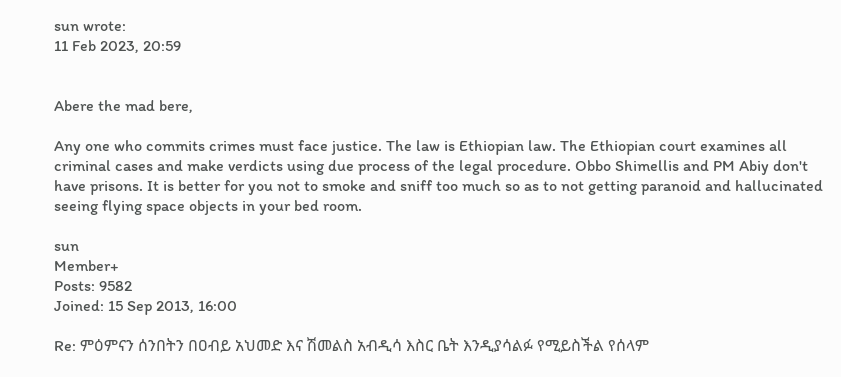sun wrote:
11 Feb 2023, 20:59


Abere the mad bere,

Any one who commits crimes must face justice. The law is Ethiopian law. The Ethiopian court examines all criminal cases and make verdicts using due process of the legal procedure. Obbo Shimellis and PM Abiy don't have prisons. It is better for you not to smoke and sniff too much so as to not getting paranoid and hallucinated seeing flying space objects in your bed room.

sun
Member+
Posts: 9582
Joined: 15 Sep 2013, 16:00

Re: ምዕምናን ሰንበትን በዐብይ አህመድ እና ሽመልስ አብዲሳ እስር ቤት እንዲያሳልፉ የሚይስችል የሰላም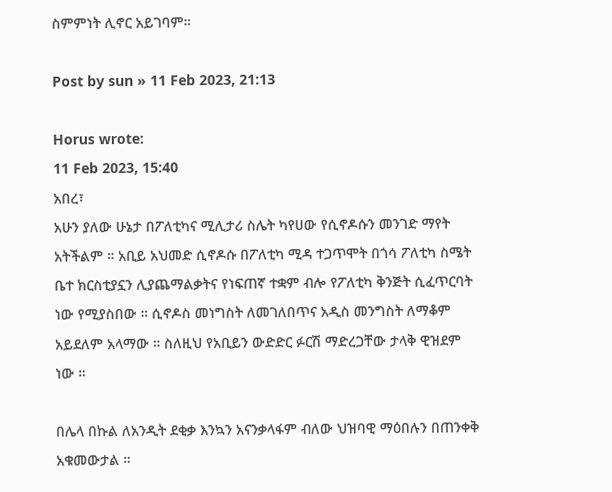ስምምነት ሊኖር አይገባም።

Post by sun » 11 Feb 2023, 21:13

Horus wrote:
11 Feb 2023, 15:40
አበረ፣
አሁን ያለው ሁኔታ በፖለቲካና ሚሊታሪ ስሌት ካየሀው የሲኖዶሱን መንገድ ማየት አትችልም ። አቢይ አህመድ ሲኖዶሱ በፖለቲካ ሚዳ ተጋጥሞት በጎሳ ፖለቲካ ስሜት ቤተ ክርስቲያኗን ሊያጨማልቃትና የነፍጠኛ ተቋም ብሎ የፖለቲካ ቅንጅት ሲፈጥርባት ነው የሚያስበው ። ሲኖዶስ መነግስት ለመገለበጥና አዲስ መንግስት ለማቆም አይደለም አላማው ። ስለዚህ የአቢይን ውድድር ፉርሽ ማድረጋቸው ታላቅ ዊዝደም ነው ።

በሌላ በኩል ለአንዲት ደቂቃ እንኳን አናንቃላፋም ብለው ህዝባዊ ማዕበሉን በጠንቀቅ አቁመውታል ።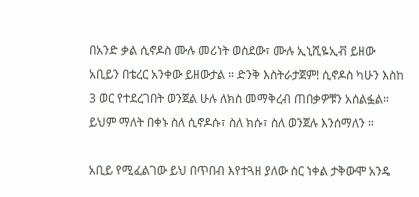በአንድ ቃል ሲኖዶስ ሙሉ መሪነት ወስደው፣ ሙሉ ኢኒሺዬኢቭ ይዘው አቢይን በቴረር አንቀው ይዘውታል ። ድንቅ እስትራታጀም! ሲኖዶስ ካሁን እስከ 3 ወር የተደረገበት ወንጀል ሁሉ ለክስ መማቅረብ ጠበቃዎቹን አሰልፏል። ይህም ማለት በቀኑ ስለ ሲኖዶሱ፣ ስለ ክሱ፣ ስለ ወንጀሉ እንሰማለን ።

አቢይ የሚፈልገው ይህ በጥበብ እየተጓዘ ያለው ስር ነቀል ታቅውሞ አንዴ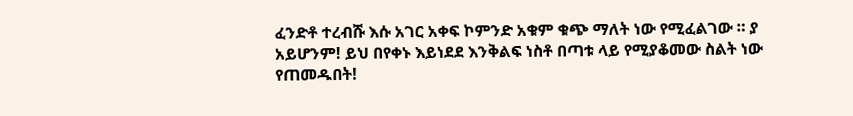ፈንድቶ ተረብሹ እሱ አገር አቀፍ ኮምንድ አቁም ቁጭ ማለት ነው የሚፈልገው ። ያ አይሆንም! ይህ በየቀኑ እይነደደ እንቅልፍ ነስቶ በጣቱ ላይ የሚያቆመው ስልት ነው የጠመዱበት!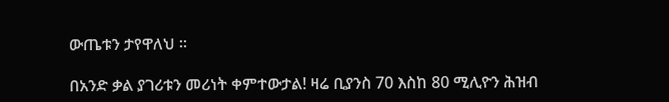ውጤቱን ታየዋለህ ።

በአንድ ቃል ያገሪቱን መሪነት ቀምተውታል! ዛሬ ቢያንስ 70 እስከ 80 ሚሊዮን ሕዝብ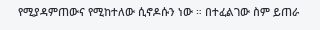የሚያዳምጠውና የሚከተለው ሲኖዶሱን ነው ። በተፈልገው ስም ይጠራ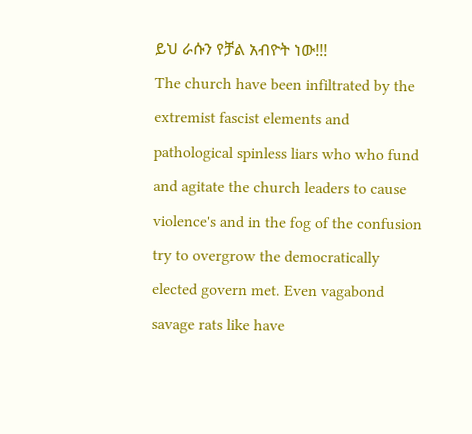ይህ ራሱን የቻል አብዮት ነው!!!
The church have been infiltrated by the extremist fascist elements and pathological spinless liars who who fund and agitate the church leaders to cause violence's and in the fog of the confusion try to overgrow the democratically elected govern met. Even vagabond savage rats like have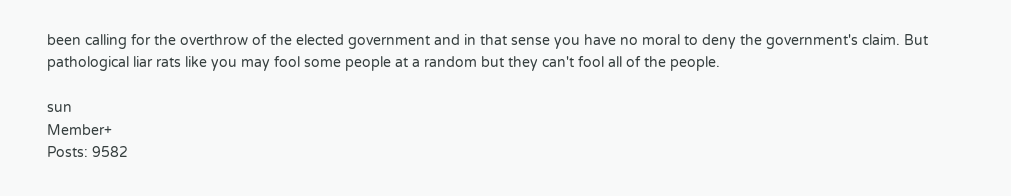been calling for the overthrow of the elected government and in that sense you have no moral to deny the government's claim. But pathological liar rats like you may fool some people at a random but they can't fool all of the people.

sun
Member+
Posts: 9582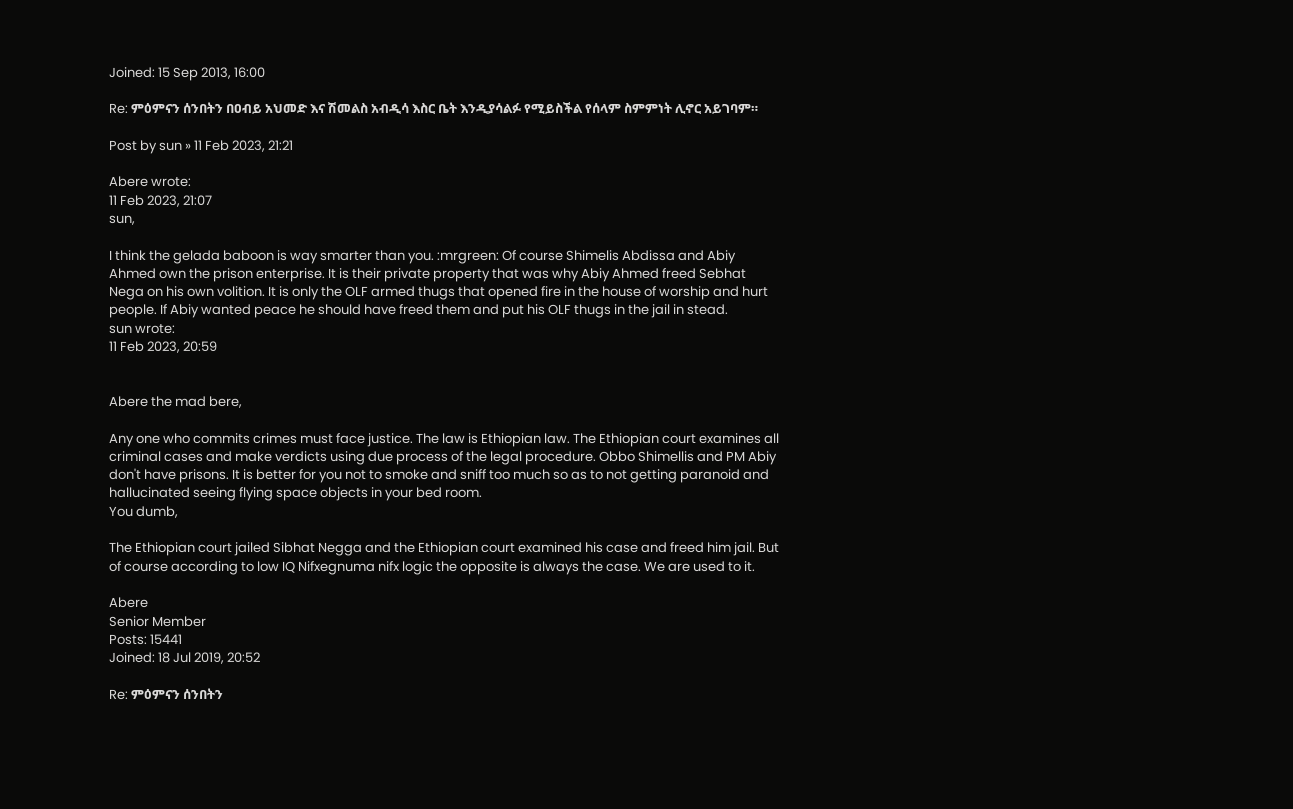Joined: 15 Sep 2013, 16:00

Re: ምዕምናን ሰንበትን በዐብይ አህመድ እና ሽመልስ አብዲሳ እስር ቤት እንዲያሳልፉ የሚይስችል የሰላም ስምምነት ሊኖር አይገባም።

Post by sun » 11 Feb 2023, 21:21

Abere wrote:
11 Feb 2023, 21:07
sun,

I think the gelada baboon is way smarter than you. :mrgreen: Of course Shimelis Abdissa and Abiy Ahmed own the prison enterprise. It is their private property that was why Abiy Ahmed freed Sebhat Nega on his own volition. It is only the OLF armed thugs that opened fire in the house of worship and hurt people. If Abiy wanted peace he should have freed them and put his OLF thugs in the jail in stead.
sun wrote:
11 Feb 2023, 20:59


Abere the mad bere,

Any one who commits crimes must face justice. The law is Ethiopian law. The Ethiopian court examines all criminal cases and make verdicts using due process of the legal procedure. Obbo Shimellis and PM Abiy don't have prisons. It is better for you not to smoke and sniff too much so as to not getting paranoid and hallucinated seeing flying space objects in your bed room.
You dumb,

The Ethiopian court jailed Sibhat Negga and the Ethiopian court examined his case and freed him jail. But of course according to low IQ Nifxegnuma nifx logic the opposite is always the case. We are used to it.

Abere
Senior Member
Posts: 15441
Joined: 18 Jul 2019, 20:52

Re: ምዕምናን ሰንበትን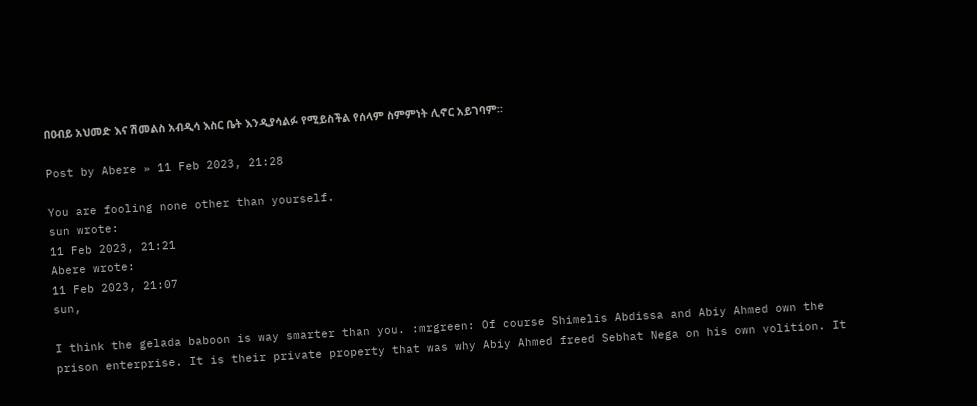በዐብይ አህመድ እና ሽመልስ አብዲሳ እስር ቤት እንዲያሳልፉ የሚይስችል የሰላም ስምምነት ሊኖር አይገባም።

Post by Abere » 11 Feb 2023, 21:28

You are fooling none other than yourself.
sun wrote:
11 Feb 2023, 21:21
Abere wrote:
11 Feb 2023, 21:07
sun,

I think the gelada baboon is way smarter than you. :mrgreen: Of course Shimelis Abdissa and Abiy Ahmed own the prison enterprise. It is their private property that was why Abiy Ahmed freed Sebhat Nega on his own volition. It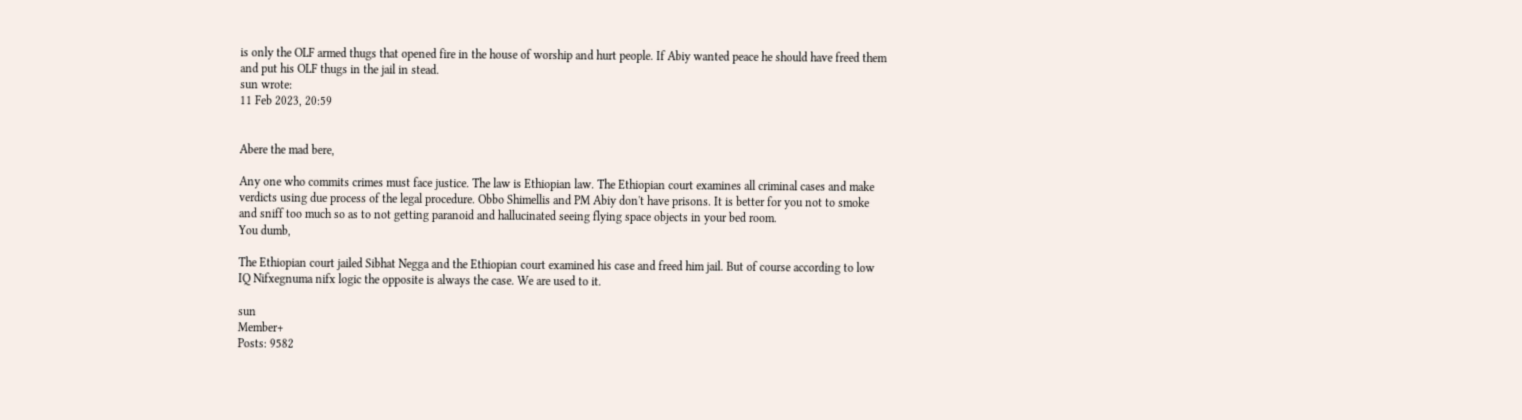is only the OLF armed thugs that opened fire in the house of worship and hurt people. If Abiy wanted peace he should have freed them and put his OLF thugs in the jail in stead.
sun wrote:
11 Feb 2023, 20:59


Abere the mad bere,

Any one who commits crimes must face justice. The law is Ethiopian law. The Ethiopian court examines all criminal cases and make verdicts using due process of the legal procedure. Obbo Shimellis and PM Abiy don't have prisons. It is better for you not to smoke and sniff too much so as to not getting paranoid and hallucinated seeing flying space objects in your bed room.
You dumb,

The Ethiopian court jailed Sibhat Negga and the Ethiopian court examined his case and freed him jail. But of course according to low IQ Nifxegnuma nifx logic the opposite is always the case. We are used to it.

sun
Member+
Posts: 9582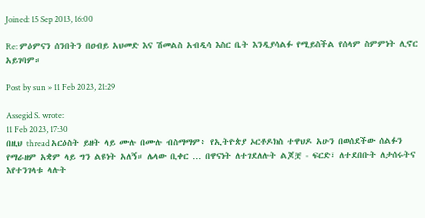Joined: 15 Sep 2013, 16:00

Re: ምዕምናን ሰንበትን በዐብይ አህመድ እና ሽመልስ አብዲሳ እስር ቤት እንዲያሳልፉ የሚይስችል የሰላም ስምምነት ሊኖር አይገባም።

Post by sun » 11 Feb 2023, 21:29

Assegid S. wrote:
11 Feb 2023, 17:30
በዚህ thread አርዕስት ይዘት ላይ ሙሉ በሙሉ ብስማማም፥ የኢትዮጵያ ኦርቶዶክስ ተዋህዶ አሁን በወሰደችው ሰልፉን የማራዘም አቋም ላይ ግን ልዩነት አለኝ። ሌላው ቢቀር … በዋናነት ለተገደለሉት ልጆቿ - ፍርድ፣ ለተደበቡት ለታሰሩትና እየተንገላቱ ላሉት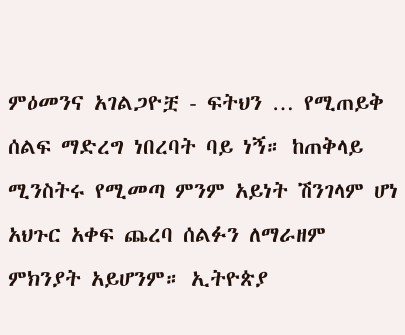ምዕመንና አገልጋዮቿ - ፍትህን … የሚጠይቅ ሰልፍ ማድረግ ነበረባት ባይ ነኝ። ከጠቅላይ ሚንስትሩ የሚመጣ ምንም አይነት ሽንገላም ሆነ አህጉር አቀፍ ጨረባ ሰልፉን ለማራዘም ምክንያት አይሆንም። ኢትዮጵያ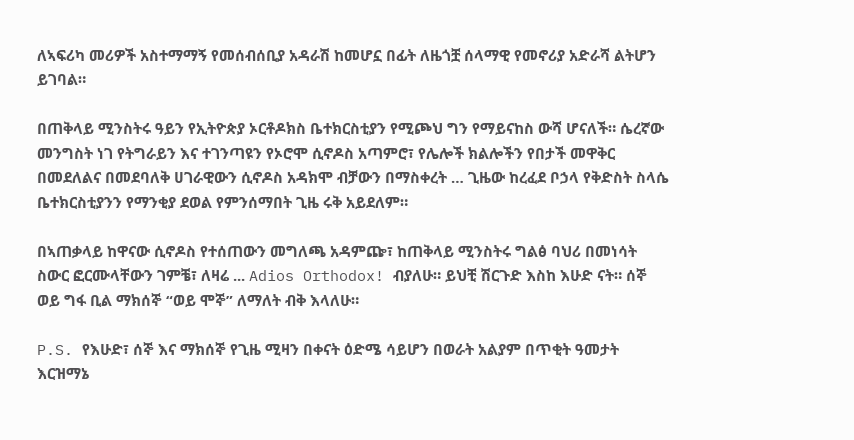ለኣፍሪካ መሪዎች አስተማማኝ የመሰብሰቢያ አዳራሽ ከመሆኗ በፊት ለዜጎቿ ሰላማዊ የመኖሪያ አድራሻ ልትሆን ይገባል።

በጠቅላይ ሚንስትሩ ዓይን የኢትዮጵያ ኦርቶዶክስ ቤተክርስቲያን የሚጮህ ግን የማይናከስ ውሻ ሆናለች። ሴረኛው መንግስት ነገ የትግራይን እና ተገንጣዩን የኦሮሞ ሲኖዶስ አጣምሮ፣ የሌሎች ክልሎችን የበታች መዋቅር በመደለልና በመደባለቅ ሀገራዊውን ሲኖዶስ አዳክሞ ብቻውን በማስቀረት … ጊዜው ከረፈደ ቦኃላ የቅድስት ስላሴ ቤተክርስቲያንን የማንቂያ ደወል የምንሰማበት ጊዜ ሩቅ አይደለም።

በኣጠቃላይ ከዋናው ሲኖዶስ የተሰጠውን መግለጫ አዳምጬ፣ ከጠቅላይ ሚንስትሩ ግልፅ ባህሪ በመነሳት ስውር ፎርሙላቸውን ገምቼ፣ ለዛሬ ... Adios Orthodox! ብያለሁ። ይህቺ ሽርጉድ እስከ እሁድ ናት። ሰኞ ወይ ግፋ ቢል ማክሰኞ “ወይ ሞኞ” ለማለት ብቅ እላለሁ።

P.S. የእሁድ፣ ሰኞ እና ማክሰኞ የጊዜ ሚዛን በቀናት ዕድሜ ሳይሆን በወራት አልያም በጥቂት ዓመታት እርዝማኔ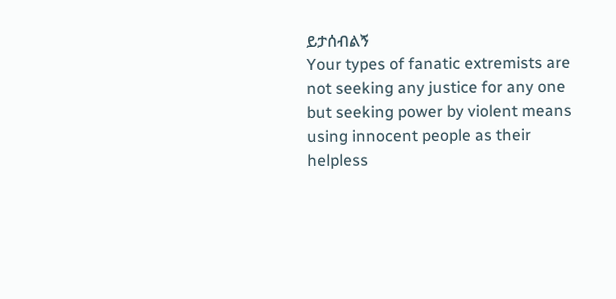ይታሰብልኝ
Your types of fanatic extremists are not seeking any justice for any one but seeking power by violent means using innocent people as their helpless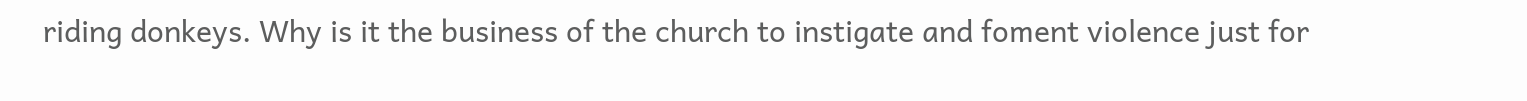riding donkeys. Why is it the business of the church to instigate and foment violence just for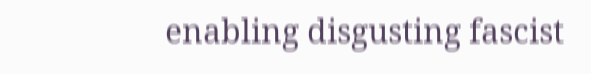enabling disgusting fascist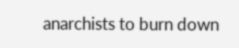anarchists to burn down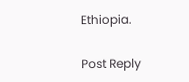Ethiopia.

Post Reply